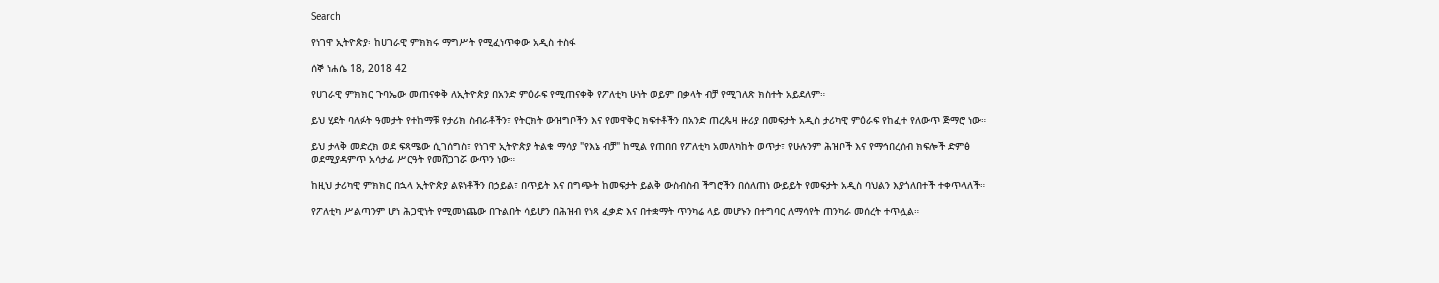Search

የነገዋ ኢትዮጵያ፡ ከሀገራዊ ምክክሩ ማግሥት የሚፈነጥቀው አዲስ ተስፋ

ሰኞ ነሐሴ 18, 2018 42

የሀገራዊ ምክክር ጉባኤው መጠናቀቅ ለኢትዮጵያ በአንድ ምዕራፍ የሚጠናቀቅ የፖለቲካ ሁነት ወይም በቃላት ብቻ የሚገለጽ ክስተት አይደለም።

ይህ ሂደት ባለፉት ዓመታት የተከማቹ የታሪክ ስብራቶችን፣ የትርክት ውዝግቦችን እና የመዋቅር ክፍተቶችን በአንድ ጠረጴዛ ዙሪያ በመፍታት አዲስ ታሪካዊ ምዕራፍ የከፈተ የለውጥ ጅማሮ ነው።

ይህ ታላቅ መድረክ ወደ ፍጻሜው ሲገሰግስ፣ የነገዋ ኢትዮጵያ ትልቁ ማሳያ "የእኔ ብቻ" ከሚል የጠበበ የፖለቲካ አመለካከት ወጥታ፣ የሁሉንም ሕዝቦች እና የማኅበረሰብ ክፍሎች ድምፅ ወደሚያዳምጥ አሳታፊ ሥርዓት የመሸጋገሯ ውጥን ነው።

ከዚህ ታሪካዊ ምክክር በኋላ ኢትዮጵያ ልዩነቶችን በኃይል፣ በጥይት እና በግጭት ከመፍታት ይልቅ ውስብስብ ችግሮችን በሰለጠነ ውይይት የመፍታት አዲስ ባህልን እያጎለበተች ተቀጥላለች።

የፖለቲካ ሥልጣንም ሆነ ሕጋዊነት የሚመነጨው በጉልበት ሳይሆን በሕዝብ የነጻ ፈቃድ እና በተቋማት ጥንካሬ ላይ መሆኑን በተግባር ለማሳየት ጠንካራ መሰረት ተጥሏል።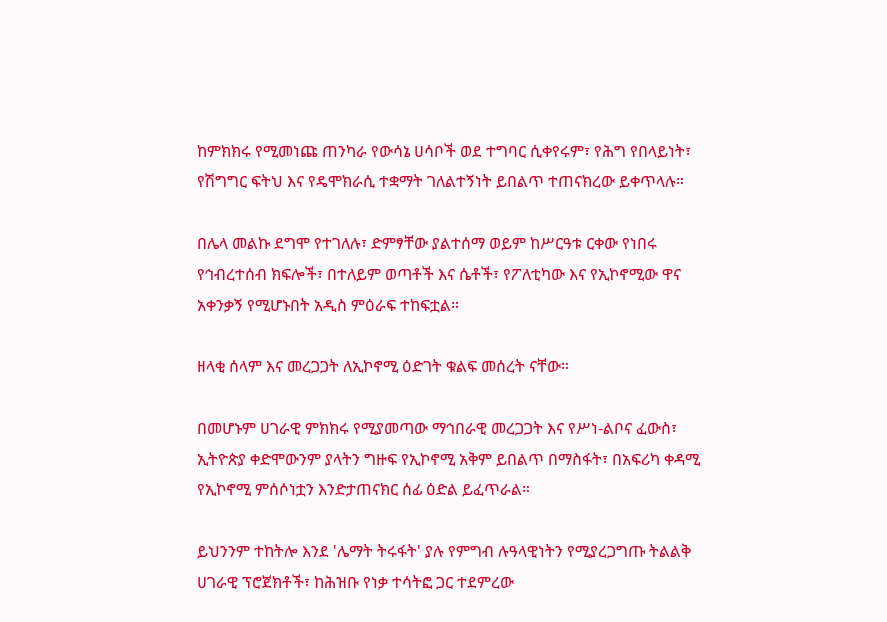ከምክክሩ የሚመነጩ ጠንካራ የውሳኔ ሀሳቦች ወደ ተግባር ሲቀየሩም፣ የሕግ የበላይነት፣ የሽግግር ፍትህ እና የዴሞክራሲ ተቋማት ገለልተኝነት ይበልጥ ተጠናክረው ይቀጥላሉ።

በሌላ መልኩ ደግሞ የተገለሉ፣ ድምፃቸው ያልተሰማ ወይም ከሥርዓቱ ርቀው የነበሩ የኅብረተሰብ ክፍሎች፣ በተለይም ወጣቶች እና ሴቶች፣ የፖለቲካው እና የኢኮኖሚው ዋና አቀንቃኝ የሚሆኑበት አዲስ ምዕራፍ ተከፍቷል።

ዘላቂ ሰላም እና መረጋጋት ለኢኮኖሚ ዕድገት ቁልፍ መሰረት ናቸው።

በመሆኑም ሀገራዊ ምክክሩ የሚያመጣው ማኅበራዊ መረጋጋት እና የሥነ-ልቦና ፈውስ፣ ኢትዮጵያ ቀድሞውንም ያላትን ግዙፍ የኢኮኖሚ አቅም ይበልጥ በማስፋት፣ በአፍሪካ ቀዳሚ የኢኮኖሚ ምሰሶነቷን እንድታጠናክር ሰፊ ዕድል ይፈጥራል።

ይህንንም ተከትሎ እንደ 'ሌማት ትሩፋት' ያሉ የምግብ ሉዓላዊነትን የሚያረጋግጡ ትልልቅ ሀገራዊ ፕሮጀክቶች፣ ከሕዝቡ የነቃ ተሳትፎ ጋር ተደምረው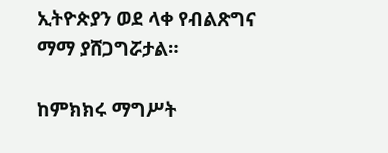ኢትዮጵያን ወደ ላቀ የብልጽግና ማማ ያሸጋግሯታል።

ከምክክሩ ማግሥት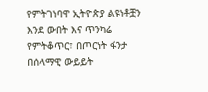የምትገነባዋ ኢትዮጵያ ልዩነቶቿን እንደ ውበት እና ጥንካሬ የምትቆጥር፣ በጦርነት ፋንታ በሰላማዊ ውይይት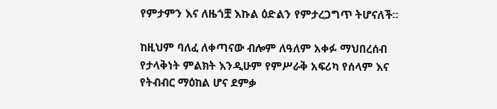የምታምን እና ለዜጎቿ እኩል ዕድልን የምታረጋግጥ ትሆናለች።

ከዚህም ባለፈ ለቀጣናው ብሎም ለዓለም አቀፉ ማህበረሰብ የታላቅነት ምልክት እንዲሁም የምሥራቅ አፍሪካ የሰላም እና የትብብር ማዕከል ሆና ደምቃ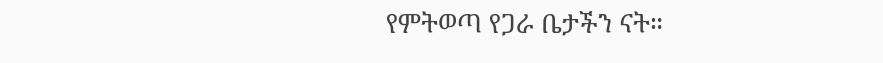የምትወጣ የጋራ ቤታችን ናት።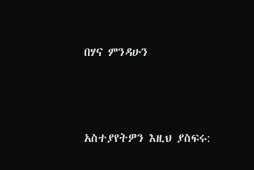በሃና ምንዳሁን



አስተያየትዎን እዚህ ያስፍሩ: